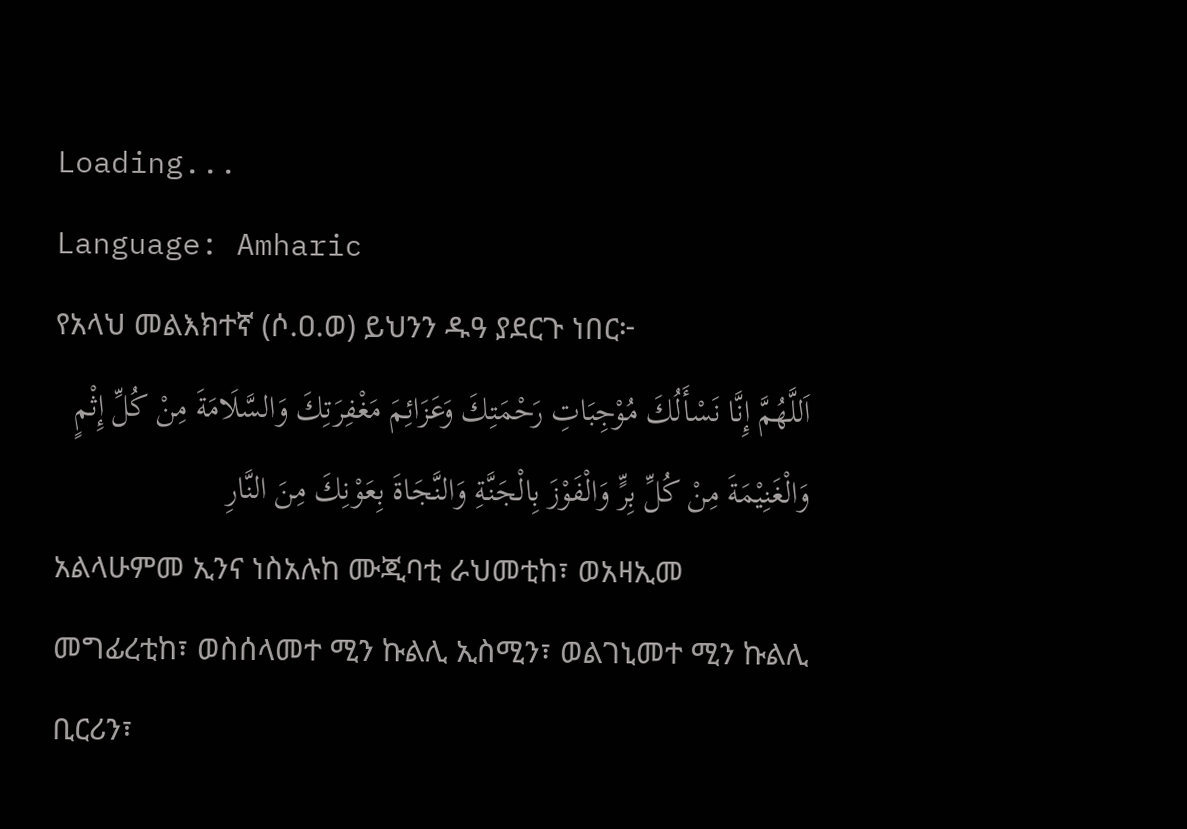Loading...
Language: Amharic
የአላህ መልእክተኛ (ሶ.ዐ.ወ) ይህንን ዱዓ ያደርጉ ነበር፦
اَللَّهُمَّ إِنَّا نَسْأَلُكَ مُوْجِبَاتِ رَحْمَتِكَ وَعَزَائِمَ مَغْفِرَتِكَ وَالسَّلَامَةَ مِنْ كُلِّ إِثْمٍ وَالْغَنِيْمَةَ مِنْ كُلِّ بِرٍّ وَالْفَوْزَ بِالْجَنَّةِ وَالنَّجَاةَ بِعَوْنِكَ مِنَ النَّارِ
አልላሁምመ ኢንና ነስአሉከ ሙጂባቲ ራህመቲከ፣ ወአዛኢመ መግፊረቲከ፣ ወስሰላመተ ሚን ኩልሊ ኢስሚን፣ ወልገኒመተ ሚን ኩልሊ ቢርሪን፣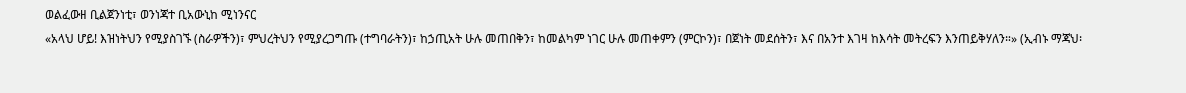ወልፈውዘ ቢልጀንነቲ፣ ወንነጃተ ቢአውኒከ ሚነንናር
«አላህ ሆይ! እዝነትህን የሚያስገኙ (ስራዎችን)፣ ምህረትህን የሚያረጋግጡ (ተግባራትን)፣ ከኃጢአት ሁሉ መጠበቅን፣ ከመልካም ነገር ሁሉ መጠቀምን (ምርኮን)፣ በጀነት መደሰትን፣ እና በአንተ እገዛ ከእሳት መትረፍን እንጠይቅሃለን።» (ኢብኑ ማጃህ፡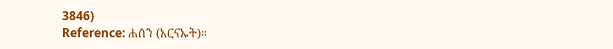3846)
Reference: ሐሰን (አርናኡት)።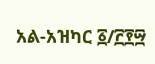አል-አዝካር ፩/፫፻፵